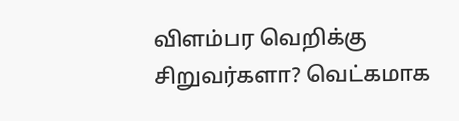விளம்பர வெறிக்கு சிறுவர்களா? வெட்கமாக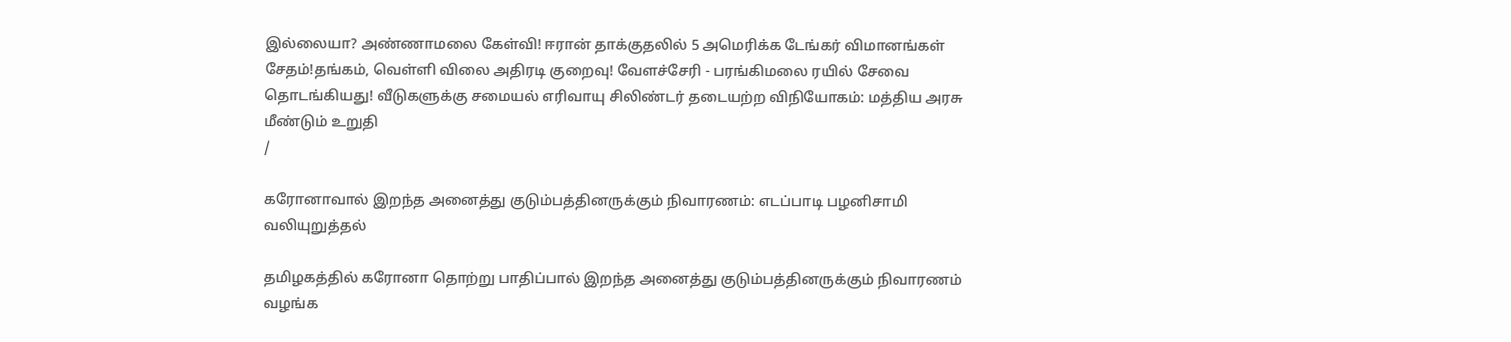இல்லையா? அண்ணாமலை கேள்வி! ஈரான் தாக்குதலில் 5 அமெரிக்க டேங்கர் விமானங்கள் சேதம்!தங்கம், வெள்ளி விலை அதிரடி குறைவு! வேளச்சேரி - பரங்கிமலை ரயில் சேவை தொடங்கியது! வீடுகளுக்கு சமையல் எரிவாயு சிலிண்டர் தடையற்ற விநியோகம்: மத்திய அரசு மீண்டும் உறுதி
/

கரோனாவால் இறந்த அனைத்து குடும்பத்தினருக்கும் நிவாரணம்: எடப்பாடி பழனிசாமி வலியுறுத்தல்

தமிழகத்தில் கரோனா தொற்று பாதிப்பால் இறந்த அனைத்து குடும்பத்தினருக்கும் நிவாரணம் வழங்க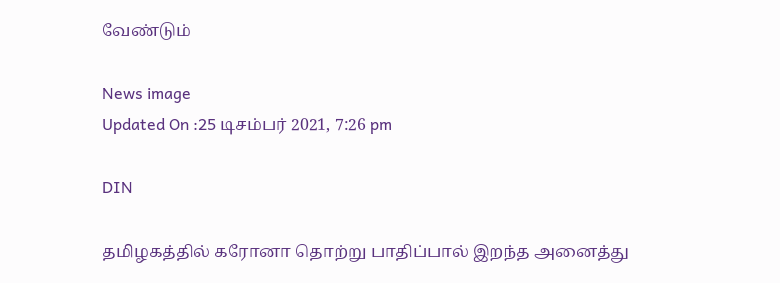வேண்டும்

News image
Updated On :25 டிசம்பர் 2021, 7:26 pm

DIN

தமிழகத்தில் கரோனா தொற்று பாதிப்பால் இறந்த அனைத்து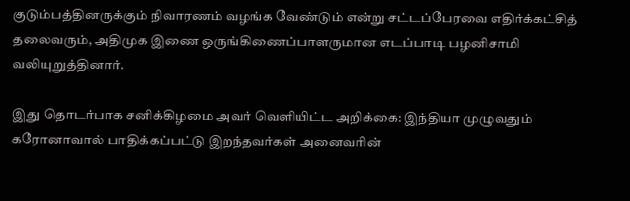குடும்பத்தினருக்கும் நிவாரணம் வழங்க வேண்டும் என்று சட்டப்பேரவை எதிர்க்கட்சித் தலைவரும், அதிமுக இணை ஒருங்கிணைப்பாளருமான எடப்பாடி பழனிசாமி வலியுறுத்தினார்.

இது தொடர்பாக சனிக்கிழமை அவர் வெளியிட்ட அறிக்கை: இந்தியா முழுவதும் கரோனாவால் பாதிக்கப்பட்டு இறந்தவர்கள் அனைவரின்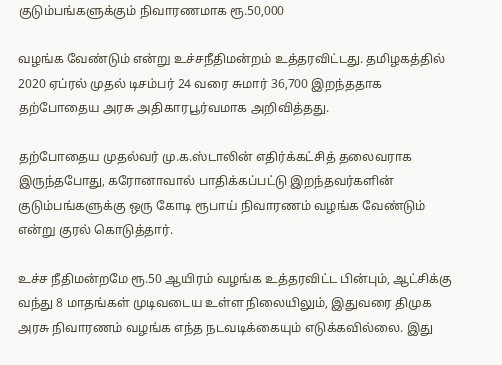குடும்பங்களுக்கும் நிவாரணமாக ரூ.50,000

வழங்க வேண்டும் என்று உச்சநீதிமன்றம் உத்தரவிட்டது. தமிழகத்தில் 2020 ஏப்ரல் முதல் டிசம்பர் 24 வரை சுமார் 36,700 இறந்ததாக தற்போதைய அரசு அதிகாரபூர்வமாக அறிவித்தது.

தற்போதைய முதல்வர் மு.க.ஸ்டாலின் எதிர்க்கட்சித் தலைவராக இருந்தபோது, கரோனாவால் பாதிக்கப்பட்டு இறந்தவர்களின் குடும்பங்களுக்கு ஒரு கோடி ரூபாய் நிவாரணம் வழங்க வேண்டும் என்று குரல் கொடுத்தார்.

உச்ச நீதிமன்றமே ரூ.50 ஆயிரம் வழங்க உத்தரவிட்ட பின்பும், ஆட்சிக்கு வந்து 8 மாதங்கள் முடிவடைய உள்ள நிலையிலும், இதுவரை திமுக அரசு நிவாரணம் வழங்க எந்த நடவடிக்கையும் எடுக்கவில்லை. இது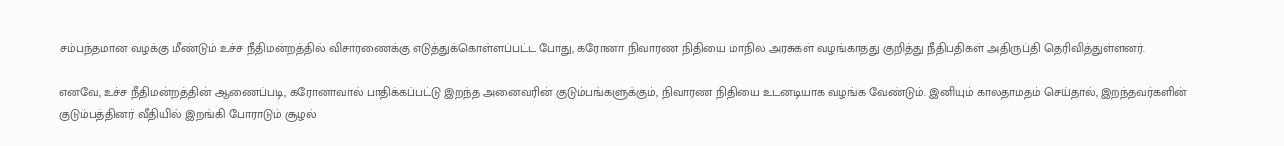சம்பந்தமான வழக்கு மீண்டும் உச்ச நீதிமன்றத்தில் விசாரணைக்கு எடுத்துக்கொள்ளப்பட்ட போது, கரோனா நிவாரண நிதியை மாநில அரசுகள் வழங்காதது குறித்து நீதிபதிகள் அதிருப்தி தெரிவித்துள்ளனர்.

எனவே, உச்ச நீதிமன்றத்தின் ஆணைப்படி, கரோனாவால் பாதிக்கப்பட்டு இறந்த அனைவரின் குடும்பங்களுக்கும், நிவாரண நிதியை உடனடியாக வழங்க வேண்டும். இனியும் காலதாமதம் செய்தால், இறந்தவர்களின் குடும்பத்தினர் வீதியில் இறங்கி போராடும் சூழல்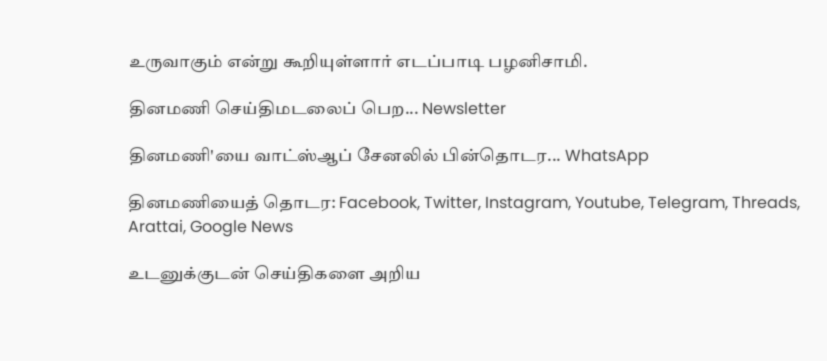உருவாகும் என்று கூறியுள்ளார் எடப்பாடி பழனிசாமி.

தினமணி செய்திமடலைப் பெற... Newsletter

தினமணி'யை வாட்ஸ்ஆப் சேனலில் பின்தொடர... WhatsApp

தினமணியைத் தொடர: Facebook, Twitter, Instagram, Youtube, Telegram, Threads, Arattai, Google News

உடனுக்குடன் செய்திகளை அறிய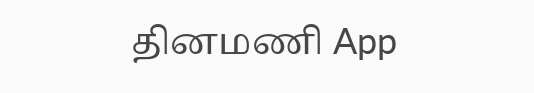தினமணி App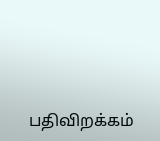பதிவிறக்கம்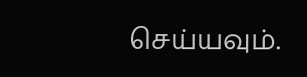செய்யவும்.